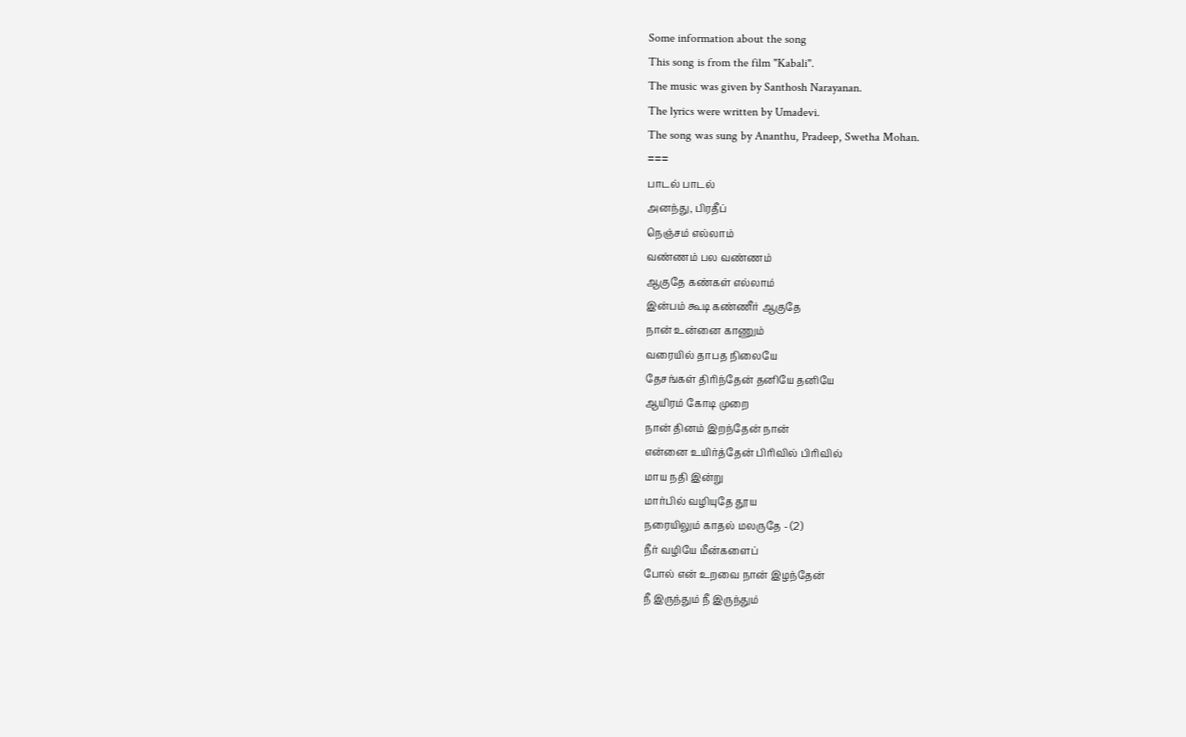Some information about the song
This song is from the film "Kabali".
The music was given by Santhosh Narayanan.
The lyrics were written by Umadevi.
The song was sung by Ananthu, Pradeep, Swetha Mohan.
===
பாடல் பாடல்
அனந்து, பிரதீப்
நெஞ்சம் எல்லாம்
வண்ணம் பல வண்ணம்
ஆகுதே கண்கள் எல்லாம்
இன்பம் கூடி கண்ணீர் ஆகுதே
நான் உன்னை காணும்
வரையில் தாபத நிலையே
தேசங்கள் திாிந்தேன் தனியே தனியே
ஆயிரம் கோடி முறை
நான் தினம் இறந்தேன் நான்
என்னை உயிர்த்தேன் பிாிவில் பிாிவில்
மாய நதி இன்று
மார்பில் வழியுதே தூய
நரையிலும் காதல் மலருதே - (2)
நீர் வழியே மீன்களைப்
போல் என் உறவை நான் இழந்தேன்
நீ இருந்தும் நீ இருந்தும்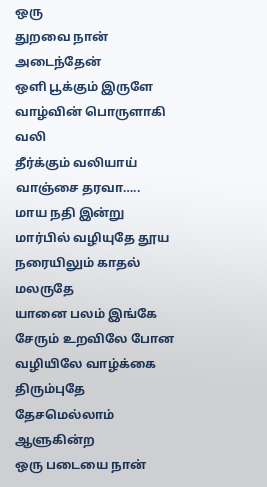ஒரு
துறவை நான் அடைந்தேன்
ஒளி பூக்கும் இருளே
வாழ்வின் பொருளாகி வலி
தீர்க்கும் வலியாய் வாஞ்சை தரவா…..
மாய நதி இன்று
மார்பில் வழியுதே தூய
நரையிலும் காதல் மலருதே
யானை பலம் இங்கே
சேரும் உறவிலே போன
வழியிலே வாழ்க்கை திரும்புதே
தேசமெல்லாம் ஆளுகின்ற
ஒரு படையை நான்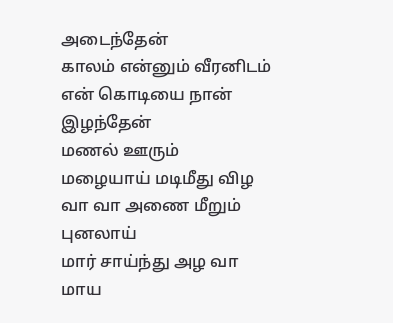அடைந்தேன்
காலம் என்னும் வீரனிடம்
என் கொடியை நான் இழந்தேன்
மணல் ஊரும்
மழையாய் மடிமீது விழ
வா வா அணை மீறும் புனலாய்
மார் சாய்ந்து அழ வா
மாய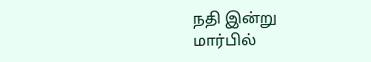நதி இன்று
மார்பில்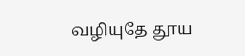வழியுதே தூய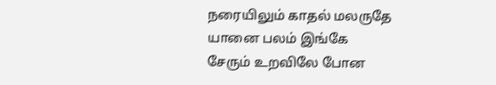நரையிலும் காதல் மலருதே
யானை பலம் இங்கே
சேரும் உறவிலே போன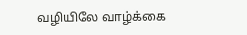வழியிலே வாழ்க்கை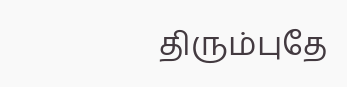திரும்புதே